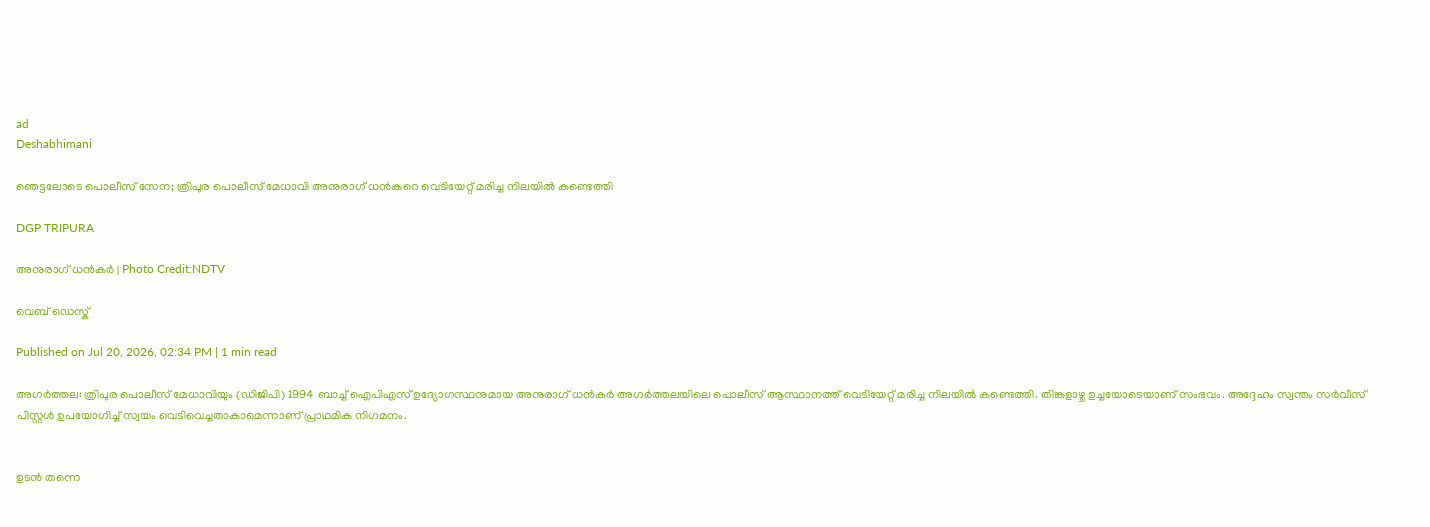ad
Deshabhimani

ഞെട്ടലോടെ പൊലീസ് സേന; ത്രിപുര പൊലീസ് മേധാവി അനുരാഗ് ധൻകറെ വെടിയേറ്റ് മരിച്ച നിലയിൽ കണ്ടെത്തി

DGP TRIPURA

അനുരാഗ് ധൻകർ | Photo Credit:NDTV

വെബ് ഡെസ്ക്

Published on Jul 20, 2026, 02:34 PM | 1 min read

അഗർത്തല: ത്രിപുര പൊലീസ് മേധാവിയും (ഡിജിപി) 1994 ബാച്ച് ഐപിഎസ് ഉദ്യോഗസ്ഥനുമായ അനുരാഗ് ധൻകർ അഗർത്തലയിലെ പൊലീസ് ആസ്ഥാനത്ത് വെടിയേറ്റ് മരിച്ച നിലയിൽ കണ്ടെത്തി. തിങ്കളാഴ്ച ഉച്ചയോടെയാണ് സംഭവം. അദ്ദേഹം സ്വന്തം സർവീസ് പിസ്റ്റൾ ഉപയോഗിച്ച് സ്വയം വെടിവെച്ചതാകാമെന്നാണ് പ്രാഥമിക നിഗമനം.


ഉടൻ തന്നെ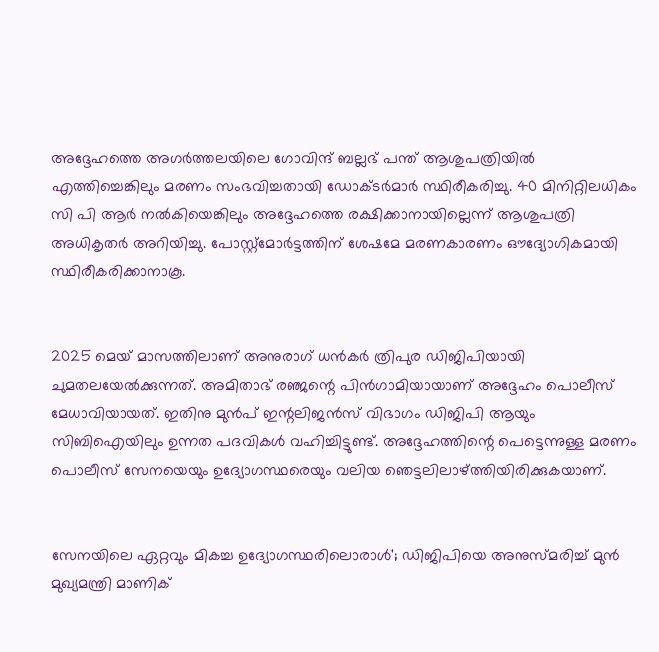അദ്ദേഹത്തെ അഗർത്തലയിലെ ഗോവിന്ദ് ബല്ലഭ് പന്ത് ആശുപത്രിയിൽ എത്തിച്ചെങ്കിലും മരണം സംഭവിച്ചതായി ഡോക്ടർമാർ സ്ഥിരീകരിച്ചു. 40 മിനിറ്റിലധികം സി പി ആർ നൽകിയെങ്കിലും അദ്ദേഹത്തെ രക്ഷിക്കാനായില്ലെന്ന് ആശുപത്രി അധികൃതർ അറിയിച്ചു. പോസ്റ്റ്‌മോർട്ടത്തിന് ശേഷമേ മരണകാരണം ഔദ്യോഗികമായി സ്ഥിരീകരിക്കാനാകൂ.


2025 മെയ് മാസത്തിലാണ് അനുരാഗ് ധൻകർ ത്രിപുര ഡിജിപിയായി ചുമതലയേൽക്കുന്നത്. അമിതാഭ് രഞ്ജന്റെ പിൻഗാമിയായാണ് അദ്ദേഹം പൊലീസ് മേധാവിയായത്. ഇതിനു മുൻപ് ഇന്റലിജൻസ് വിഭാഗം ഡിജിപി ആയും സിബിഐയിലും ഉന്നത പദവികൾ വഹിച്ചിട്ടുണ്ട്. അദ്ദേഹത്തിന്റെ പെട്ടെന്നുള്ള മരണം പൊലീസ് സേനയെയും ഉദ്യോഗസ്ഥരെയും വലിയ ഞെട്ടലിലാഴ്ത്തിയിരിക്കുകയാണ്.


സേനയിലെ ഏറ്റവും മികച്ച ഉദ്യോഗസ്ഥരിലൊരാൾ'; ഡിജിപിയെ അനുസ്മരിച്ച് മുൻ മുഖ്യമന്ത്രി മാണിക്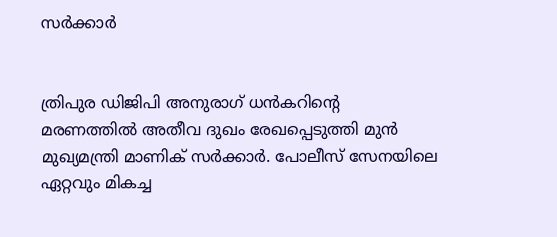സർക്കാർ


ത്രിപുര ഡിജിപി അനുരാഗ് ധൻകറിന്റെ മരണത്തിൽ അതീവ ദുഖം രേഖപ്പെടുത്തി മുൻ മുഖ്യമന്ത്രി മാണിക് സർക്കാർ. പോലീസ് സേനയിലെ ഏറ്റവും മികച്ച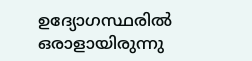ഉദ്യോഗസ്ഥരിൽ ഒരാളായിരുന്നു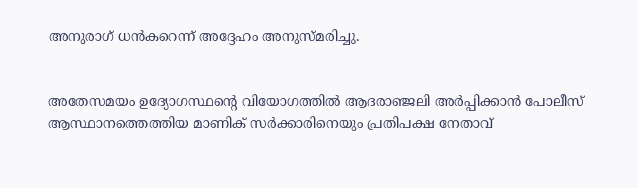അനുരാഗ് ധൻകറെന്ന് അദ്ദേഹം അനുസ്മരിച്ചു.


അതേസമയം ഉദ്യോഗസ്ഥന്റെ വിയോഗത്തിൽ ആദരാഞ്ജലി അർപ്പിക്കാൻ പോലീസ് ആസ്ഥാനത്തെത്തിയ മാണിക് സർക്കാരിനെയും പ്രതിപക്ഷ നേതാവ്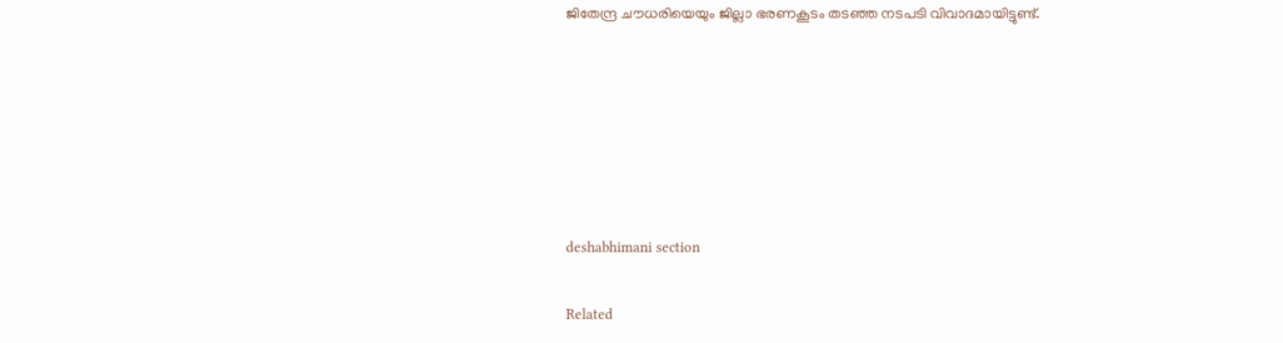ജിതേന്ദ്ര ചൗധരിയെയും ജില്ലാ ഭരണകൂടം തടഞ്ഞ നടപടി വിവാദമായിട്ടുണ്ട്.






deshabhimani section

Related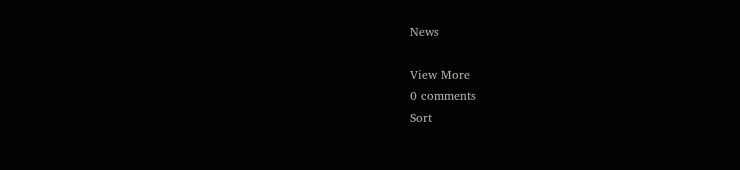News

View More
0 comments
Sort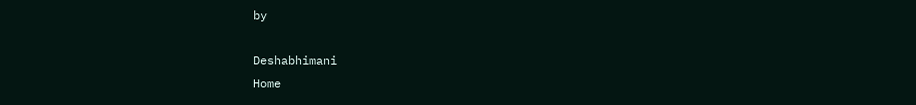by

Deshabhimani
Home